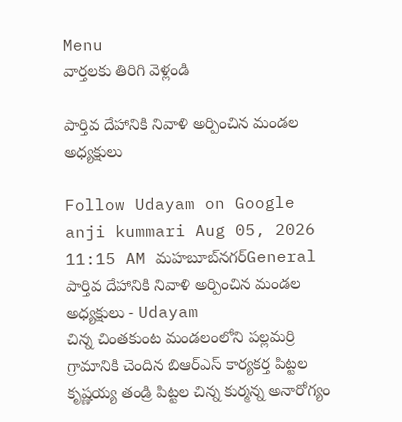Menu
వార్తలకు తిరిగి వెళ్లండి

పార్తివ దేహానికి నివాళి అర్పించిన మండల అధ్యక్షులు

Follow Udayam on Google
anji kummari Aug 05, 2026 11:15 AM మహబూబ్‌నగర్General
పార్తివ దేహానికి నివాళి అర్పించిన మండల అధ్యక్షులు - Udayam
చిన్న చింతకుంట మండలంలోని పల్లమర్రి గ్రామానికి చెందిన బిఆర్ఎస్ కార్యకర్త పిట్టల కృష్ణయ్య తండ్రి పిట్టల చిన్న కుర్మన్న అనారోగ్యం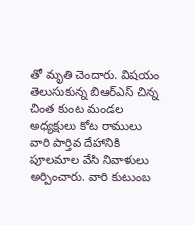తో మృతి చెందారు. విషయం తెలుసుకున్న బిఆర్ఎస్ చిన్న చింత కుంట మండల అధ్యక్షులు కోట రాములు వారి పార్తివ దేహానికి పూలమాల వేసి నివాళులు అర్పించారు. వారి కుటుంబ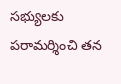సభ్యులకు పరామర్శించి తన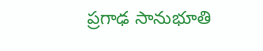ప్రగాఢ సానుభూతి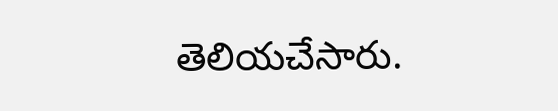తెలియచేసారు.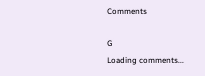Comments

G
Loading comments...